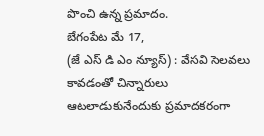పొంచి ఉన్న ప్రమాదం.
బేగంపేట మే 17,
(జే ఎస్ డి ఎం న్యూస్) : వేసవి సెలవలు కావడంతో చిన్నారులు ఆటలాడుకునేందుకు ప్రమాదకరంగా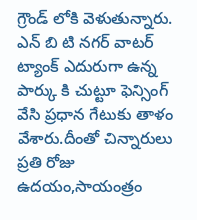గ్రౌండ్ లోకి వెళుతున్నారు. ఎన్ బి టి నగర్ వాటర్ ట్యాంక్ ఎదురుగా ఉన్న పార్కు కి చుట్టూ ఫెన్సింగ్ వేసి ప్రధాన గేటుకు తాళం వేశారు.దీంతో చిన్నారులు ప్రతి రోజు ఉదయం,సాయంత్రం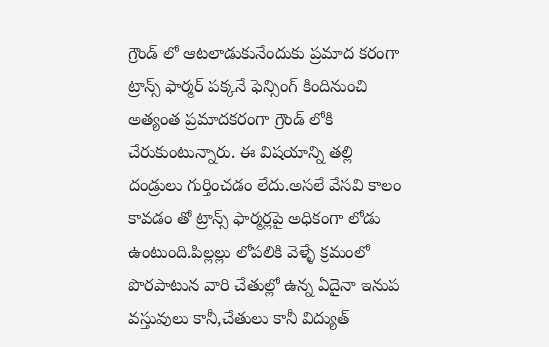గ్రౌండ్ లో ఆటలాడుకునేందుకు ప్రమాద కరంగా ట్రాన్స్ ఫార్మర్ పక్కనే ఫెన్సింగ్ కిందినుంచి అత్యంత ప్రమాదకరంగా గ్రౌండ్ లోకి చేరుకుంటున్నారు. ఈ విషయాన్ని తల్లి దండ్రులు గుర్తించడం లేదు.అసలే వేసవి కాలం కావడం తో ట్రాన్స్ ఫార్మర్లపై అధికంగా లోడు ఉంటుంది.పిల్లల్లు లోపలికి వెళ్ళే క్రమంలో పొరపాటున వారి చేతుల్లో ఉన్న ఏదైనా ఇనుప వస్తువులు కానీ,చేతులు కానీ విద్యుత్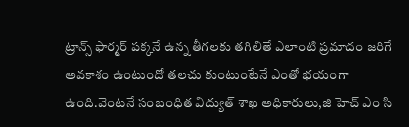ట్రాన్స్ ఫార్మర్ పక్కనే ఉన్న తీగలకు తగిలితే ఎలాంటి ప్రమాదం జరిగే అవకాశం ఉంటుందో తలచు కుంటుంటేనే ఎంతో భయంగా ఉంది.వెంటనే సంబంధిత విద్యుత్ శాఖ అధికారులు,జి హెచ్ ఎం సి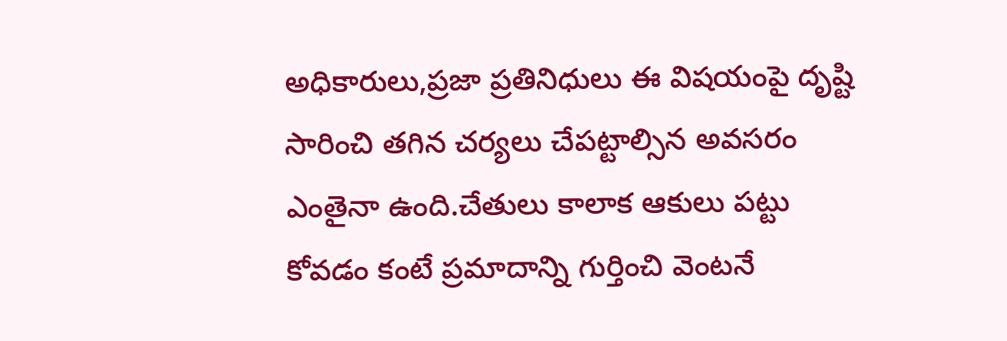అధికారులు,ప్రజా ప్రతినిధులు ఈ విషయంపై దృష్టి సారించి తగిన చర్యలు చేపట్టాల్సిన అవసరం ఎంతైనా ఉంది.చేతులు కాలాక ఆకులు పట్టు కోవడం కంటే ప్రమాదాన్ని గుర్తించి వెంటనే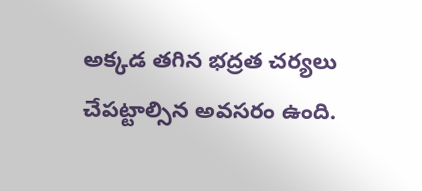అక్కడ తగిన భద్రత చర్యలు చేపట్టాల్సిన అవసరం ఉంది.